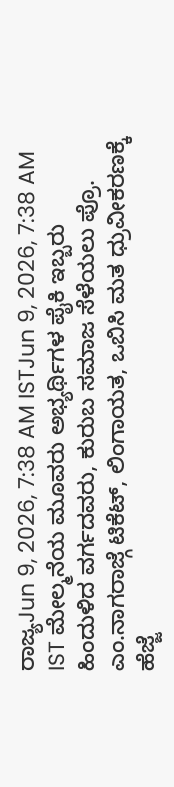ರಾಜ್ಯJun 9, 2026, 7:38 AM ISTJun 9, 2026, 7:38 AM IST ಮೇಲ್ಮನೆಯ ಮೂವರು ಅಭ್ಯರ್ಥಿಗಳ ಪೈಕಿ ಇಬ್ಬರು ಹಿಂದುಳಿದ ವರ್ಗದವರು, ಕುರುಬ ಸಮಾಜ ಸೆಳೆಯಲು ಪ್ರೊ. ಎಂ.ನಾಗರಾಜ್ಗೆ ಟಿಕೆಟ್, ಲಿಂಗಾಯತ, ಒಬಿಸಿ ಮತ ಧ್ರುವೀಕರಣಕ್ಕೆ ಹೆಜ್ಜೆ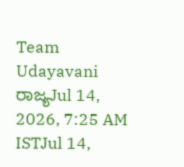Team Udayavani
ರಾಜ್ಯJul 14, 2026, 7:25 AM ISTJul 14,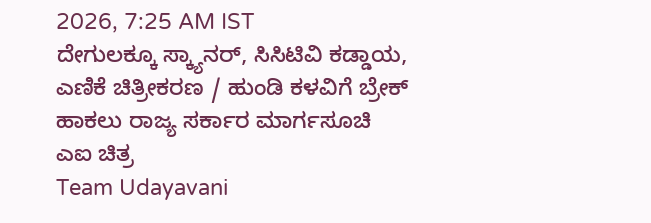2026, 7:25 AM IST
ದೇಗುಲಕ್ಕೂ ಸ್ಕ್ಯಾನರ್, ಸಿಸಿಟಿವಿ ಕಡ್ಡಾಯ, ಎಣಿಕೆ ಚಿತ್ರೀಕರಣ / ಹುಂಡಿ ಕಳವಿಗೆ ಬ್ರೇಕ್ ಹಾಕಲು ರಾಜ್ಯ ಸರ್ಕಾರ ಮಾರ್ಗಸೂಚಿ
ಎಐ ಚಿತ್ರ
Team Udayavani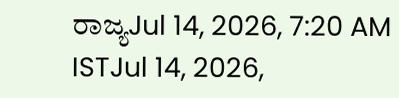ರಾಜ್ಯJul 14, 2026, 7:20 AM ISTJul 14, 2026,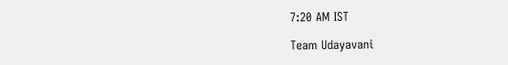7:20 AM IST

Team Udayavani